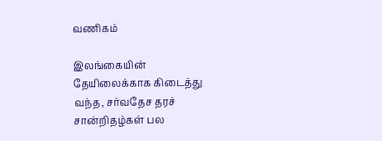வணிகம்

இலங்கையின் தேயிலைக்காக கிடைத்து வந்த, சர்வதேச தரச் சான்றிதழ்கள் பல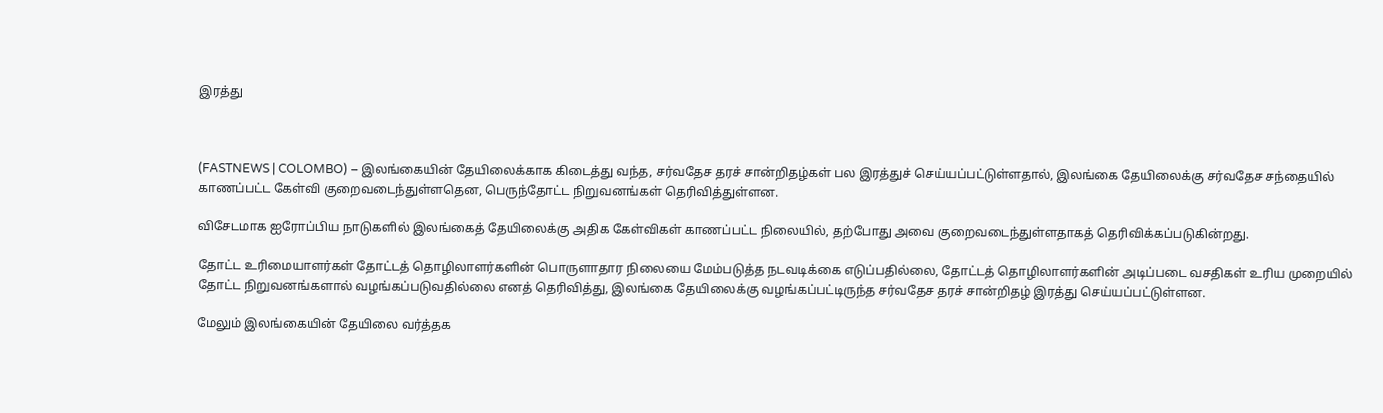இரத்து



(FASTNEWS | COLOMBO) – இலங்கையின் தேயிலைக்காக கிடைத்து வந்த, சர்வதேச தரச் சான்றிதழ்கள் பல இரத்துச் செய்யப்பட்டுள்ளதால், இலங்கை தேயிலைக்கு சர்வதேச சந்தையில் காணப்பட்ட கேள்வி குறைவடைந்துள்ளதென, பெருந்தோட்ட நிறுவனங்கள் தெரிவித்துள்ளன.

விசேடமாக ஐரோப்பிய நாடுகளில் இலங்கைத் தேயிலைக்கு அதிக கேள்விகள் காணப்பட்ட நிலையில், தற்போது அவை குறைவடைந்துள்ளதாகத் தெரிவிக்கப்படுகின்றது.

தோட்ட உரிமையாளர்கள் தோட்டத் தொழிலாளர்களின் பொருளாதார நிலையை மேம்படுத்த நடவடிக்கை எடுப்பதில்லை, தோட்டத் தொழிலாளர்களின் அடிப்படை வசதிகள் உரிய முறையில் தோட்ட நிறுவனங்களால் வழங்கப்படுவதில்லை எனத் தெரிவித்து, இலங்கை தேயிலைக்கு வழங்கப்பட்டிருந்த சர்வதேச தரச் சான்றிதழ் இரத்து செய்யப்பட்டுள்ளன.

மேலும் இலங்கையின் தேயிலை வர்த்தக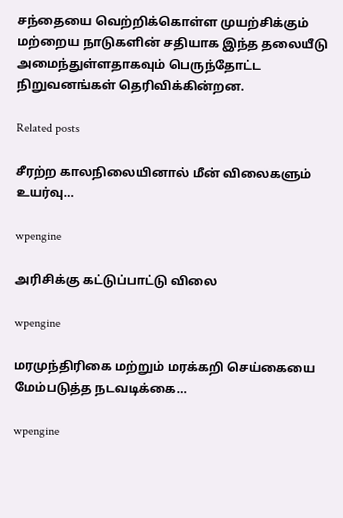சந்தையை வெற்றிக்கொள்ள முயற்சிக்கும் மற்றைய நாடுகளின் சதியாக இந்த தலையீடு அமைந்துள்ளதாகவும் பெருந்தோட்ட நிறுவனங்கள் தெரிவிக்கின்றன.

Related posts

சீரற்ற காலநிலையினால் மீன் விலைகளும் உயர்வு…

wpengine

அரிசிக்கு கட்டுப்பாட்டு விலை

wpengine

மரமுந்திரிகை மற்றும் மரக்கறி செய்கையை மேம்படுத்த நடவடிக்கை…

wpengine